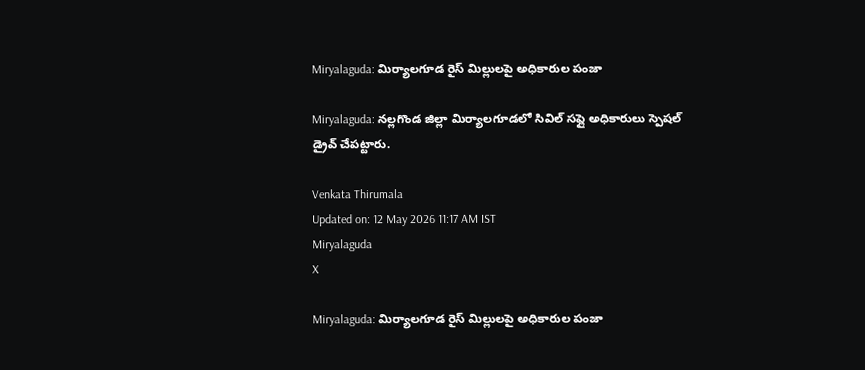Miryalaguda: మిర్యాలగూడ రైస్ మిల్లులపై అధికారుల పంజా

Miryalaguda: నల్లగొండ జిల్లా మిర్యాలగూడలో సివిల్ సప్లై అధికారులు స్పెషల్ డ్రైవ్ చేపట్టారు.

Venkata Thirumala
Updated on: 12 May 2026 11:17 AM IST
Miryalaguda
X

Miryalaguda: మిర్యాలగూడ రైస్ మిల్లులపై అధికారుల పంజా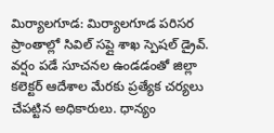మిర్యాలగూడ: మిర్యాలగూడ పరిసర ప్రాంతాల్లో సివిల్ సప్లై శాఖ స్పెషల్ డ్రైవ్. వర్షం పడే సూచనల ఉండడంతో జిల్లా కలెక్టర్ ఆదేశాల మేరకు ప్రత్యేక చర్యలు చేపట్టిన అధికారులు. ధాన్యం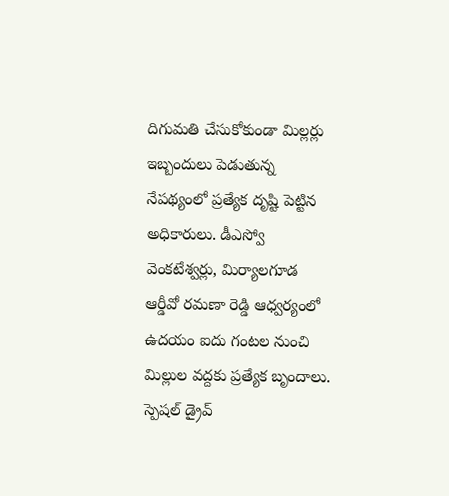దిగుమతి చేసుకోకుండా మిల్లర్లు ఇబ్బందులు పెడుతున్న నేపథ్యంలో ప్రత్యేక దృష్టి పెట్టిన అధికారులు. డీఎస్వో వెంకటేశ్వర్లు, మిర్యాలగూడ ఆర్డీవో రమణా రెడ్డి ఆధ్వర్యంలో ఉదయం ఐదు గంటల నుంచి మిల్లుల వద్దకు ప్రత్యేక బృందాలు. స్పెషల్ డ్రైవ్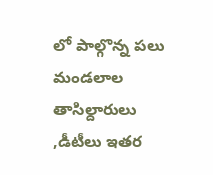లో పాల్గొన్న పలు మండలాల తాసిల్దారులు ,డీటీలు ఇతర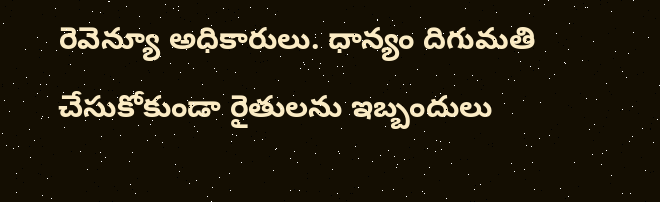రెవెన్యూ అధికారులు. ధాన్యం దిగుమతి చేసుకోకుండా రైతులను ఇబ్బందులు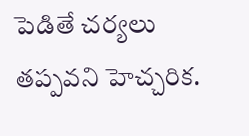పెడితే చర్యలు తప్పవని హెచ్చరిక.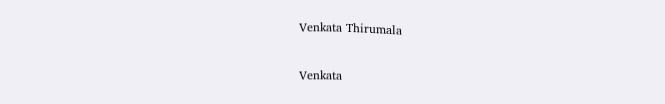Venkata Thirumala

Venkata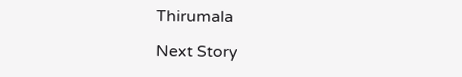Thirumala

Next Story